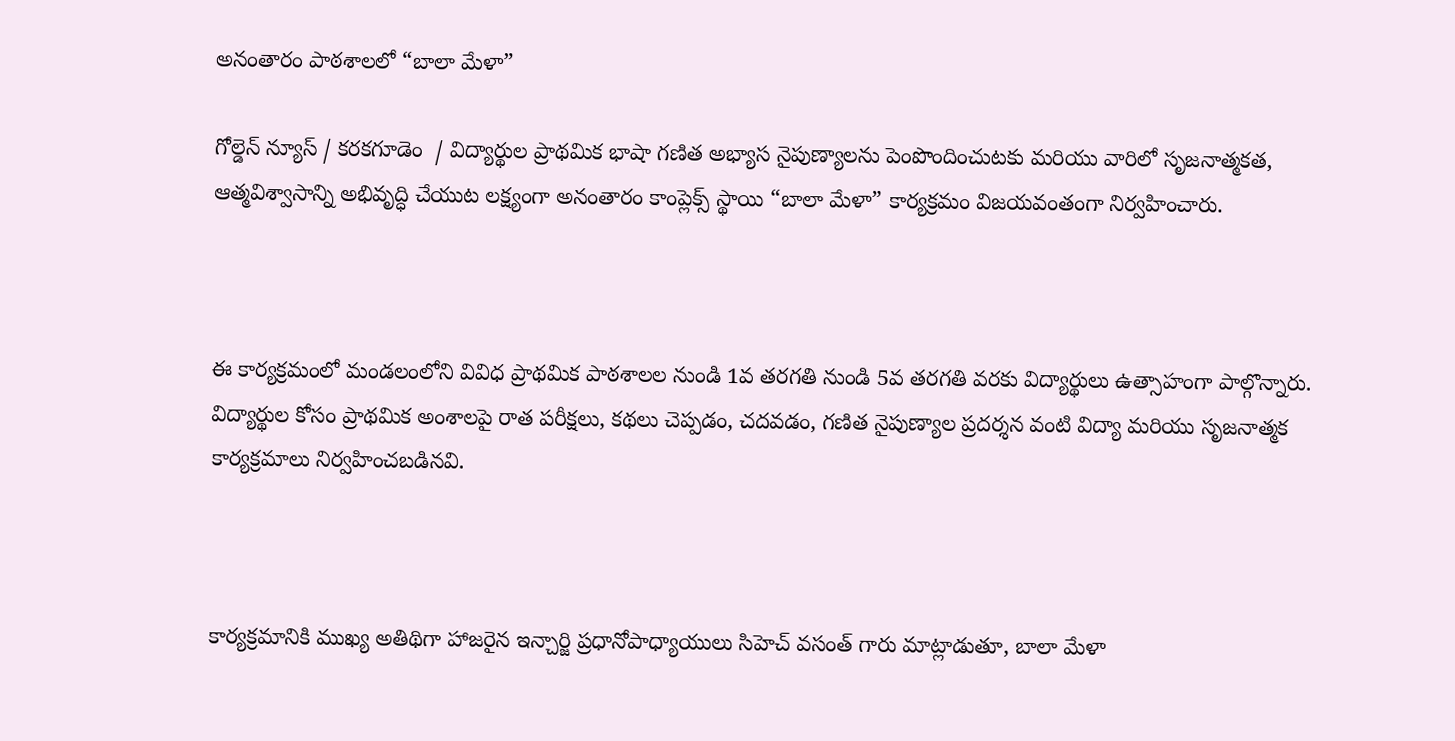అనంతారం పాఠశాలలో “బాలా మేళా”

గోల్డెన్ న్యూస్ / కరకగూడెం  / విద్యార్థుల ప్రాథమిక భాషా గణిత అభ్యాస నైపుణ్యాలను పెంపొందించుటకు మరియు వారిలో సృజనాత్మకత, ఆత్మవిశ్వాసాన్ని అభివృద్ధి చేయుట లక్ష్యంగా అనంతారం కాంప్లెక్స్ స్థాయి “బాలా మేళా” కార్యక్రమం విజయవంతంగా నిర్వహించారు.



ఈ కార్యక్రమంలో మండలంలోని వివిధ ప్రాథమిక పాఠశాలల నుండి 1వ తరగతి నుండి 5వ తరగతి వరకు విద్యార్థులు ఉత్సాహంగా పాల్గొన్నారు. విద్యార్థుల కోసం ప్రాథమిక అంశాలపై రాత పరీక్షలు, కథలు చెప్పడం, చదవడం, గణిత నైపుణ్యాల ప్రదర్శన వంటి విద్యా మరియు సృజనాత్మక కార్యక్రమాలు నిర్వహించబడినవి.



కార్యక్రమానికి ముఖ్య అతిథిగా హాజరైన ఇన్చార్జి ప్రధానోపాధ్యాయులు సిహెచ్ వసంత్ గారు మాట్లాడుతూ, బాలా మేళా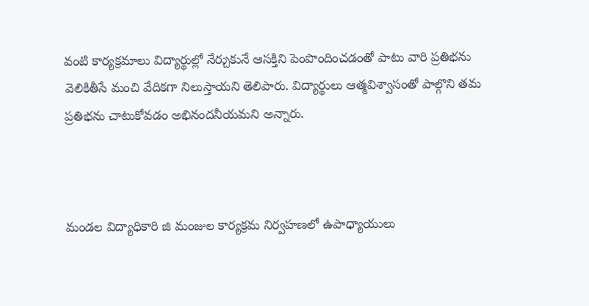వంటి కార్యక్రమాలు విద్యార్థుల్లో నేర్చుకునే ఆసక్తిని పెంపొందించడంతో పాటు వారి ప్రతిభను వెలికితీసే మంచి వేదికగా నిలుస్తాయని తెలిపారు. విద్యార్థులు ఆత్మవిశ్వాసంతో పాల్గొని తమ ప్రతిభను చాటుకోవడం అభినందనీయమని అన్నారు.



మండల విద్యాధికారి జి మంజుల కార్యక్రమ నిర్వహణలో ఉపాధ్యాయులు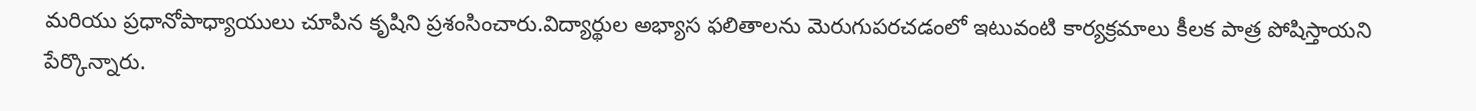మరియు ప్రధానోపాధ్యాయులు చూపిన కృషిని ప్రశంసించారు.విద్యార్థుల అభ్యాస ఫలితాలను మెరుగుపరచడంలో ఇటువంటి కార్యక్రమాలు కీలక పాత్ర పోషిస్తాయని పేర్కొన్నారు.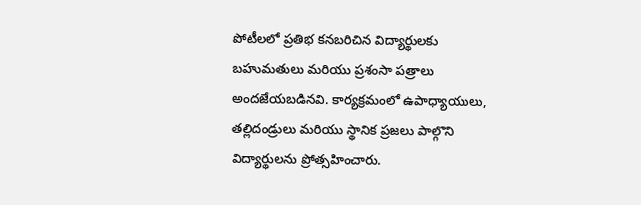పోటీలలో ప్రతిభ కనబరిచిన విద్యార్థులకు బహుమతులు మరియు ప్రశంసా పత్రాలు అందజేయబడినవి. కార్యక్రమంలో ఉపాధ్యాయులు, తల్లిదండ్రులు మరియు స్థానిక ప్రజలు పాల్గొని విద్యార్థులను ప్రోత్సహించారు.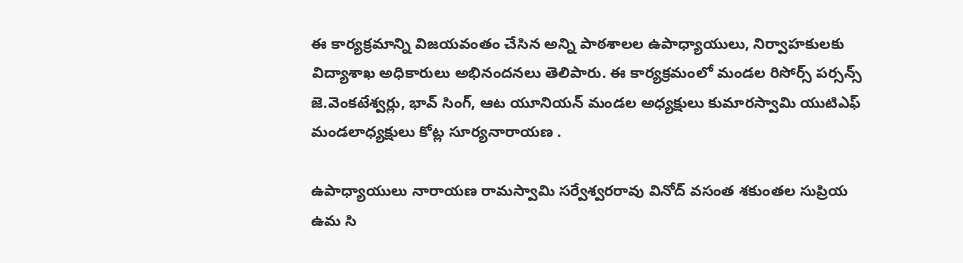ఈ కార్యక్రమాన్ని విజయవంతం చేసిన అన్ని పాఠశాలల ఉపాధ్యాయులు, నిర్వాహకులకు విద్యాశాఖ అధికారులు అభినందనలు తెలిపారు. ఈ కార్యక్రమంలో మండల రిసోర్స్ పర్సన్స్ జె.వెంకటేశ్వర్లు, భావ్ సింగ్, ఆట యూనియన్ మండల అధ్యక్షులు కుమారస్వామి యుటిఎఫ్ మండలాధ్యక్షులు కోట్ల సూర్యనారాయణ .

ఉపాధ్యాయులు నారాయణ రామస్వామి సర్వేశ్వరరావు వినోద్ వసంత శకుంతల సుప్రియ ఉమ సి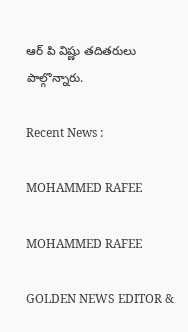ఆర్ పి విష్ణు తదితరులు పాల్గొన్నారు.

Recent News :

MOHAMMED RAFEE

MOHAMMED RAFEE

GOLDEN NEWS EDITOR &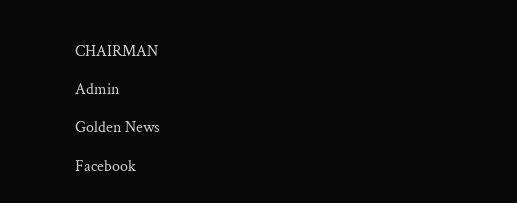CHAIRMAN

Admin

Golden News

Facebook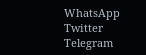WhatsApp
Twitter
Telegram